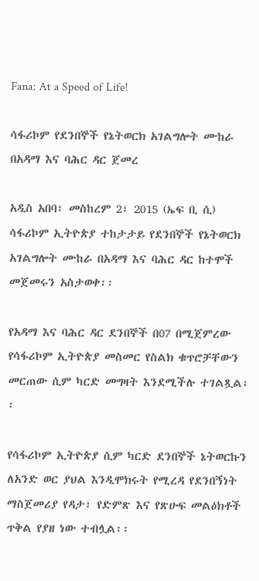Fana: At a Speed of Life!

ሳፋሪኮም የደንበኞች የኔትወርክ አገልግሎት ሙከራ በአዳማ እና ባሕር ዳር ጀመረ

አዲስ አበባ፣ መስከረም 2፣ 2015 (ኤፍ ቢ ሲ) ሳፋሪኮም ኢትዮጵያ ተከታታይ የደንበኞች የኔትወርክ አገልግሎት ሙከራ በአዳማ እና ባሕር ዳር ከተሞች መጀመሩን አስታወቀ፡፡

የአዳማ እና ባሕር ዳር ደንበኞች በ07 በሚጀምረው የሳፋሪኮም ኢትዮጵያ መስመር የስልክ ቁጥሮቻቸውን መርጠው ሲም ካርድ መግዛት እንደሚችሉ ተገልጿል፡፡

የሳፋሪኮም ኢትዮጵያ ሲም ካርድ ደንበኞች ኔትወርኩን ለአንድ ወር ያህል እንዲሞክሩት የሚረዳ የደንበኝነት ማስጀመሪያ የዳታ፣ የድምጽ እና የጽሁፍ መልዕክቶች ጥቅል የያዘ ነው ተብሏል፡፡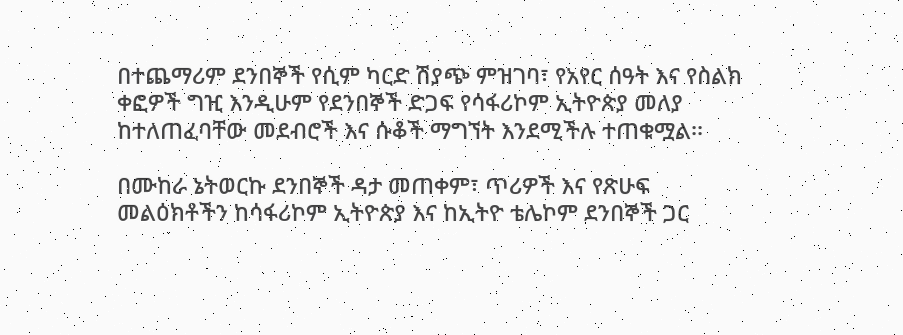በተጨማሪም ደንበኞች የሲም ካርድ ሽያጭ ምዝገባ፣ የአየር ሰዓት እና የስልክ ቀፎዎች ግዢ እንዲሁም የደንበኞች ድጋፍ የሳፋሪኮም ኢትዮጵያ መለያ ከተለጠፈባቸው መደብሮች እና ሱቆች ማግኘት እንደሚችሉ ተጠቁሟል፡፡

በሙከራ ኔትወርኩ ደንበኞች ዳታ መጠቀም፣ ጥሪዎች እና የጽሁፍ መልዕክቶችን ከሳፋሪኮም ኢትዮጵያ እና ከኢትዮ ቴሌኮም ደንበኞች ጋር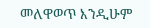መለዋወጥ እንዲሁም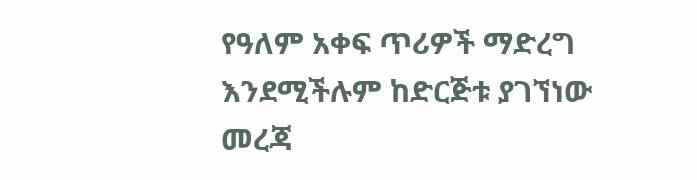የዓለም አቀፍ ጥሪዎች ማድረግ እንደሚችሉም ከድርጅቱ ያገኘነው መረጃ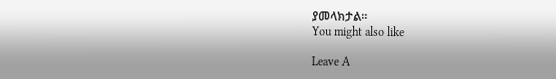ያመላክታል፡፡
You might also like

Leave A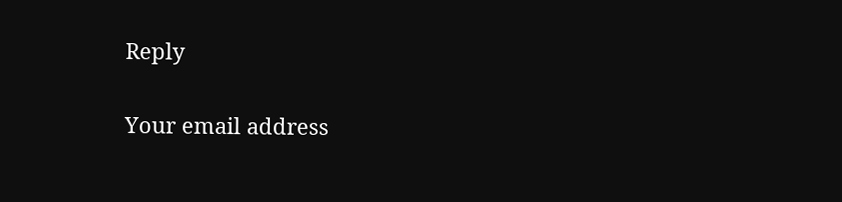Reply

Your email address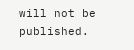will not be published.